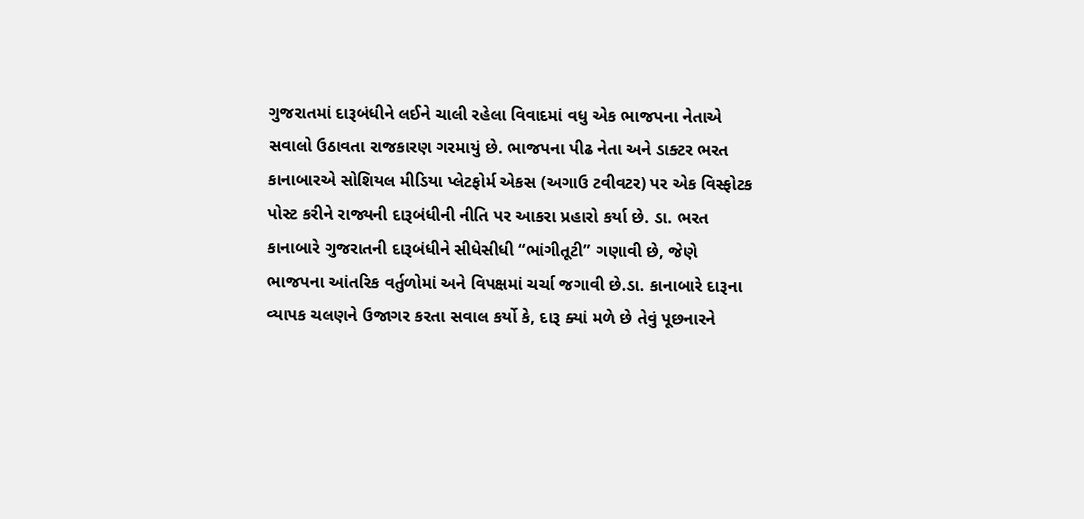ગુજરાતમાં દારૂબંધીને લઈને ચાલી રહેલા વિવાદમાં વધુ એક ભાજપના નેતાએ સવાલો ઉઠાવતા રાજકારણ ગરમાયું છે. ભાજપના પીઢ નેતા અને ડાક્ટર ભરત કાનાબારએ સોશિયલ મીડિયા પ્લેટફોર્મ એકસ (અગાઉ ટવીવટર) પર એક વિસ્ફોટક પોસ્ટ કરીને રાજ્યની દારૂબંધીની નીતિ પર આકરા પ્રહારો કર્યા છે. ડા. ભરત કાનાબારે ગુજરાતની દારૂબંધીને સીધેસીધી “ભાંગીતૂટી” ગણાવી છે, જેણે ભાજપના આંતરિક વર્તુળોમાં અને વિપક્ષમાં ચર્ચા જગાવી છે.ડા. કાનાબારે દારૂના વ્યાપક ચલણને ઉજાગર કરતા સવાલ કર્યો કે, દારૂ ક્યાં મળે છે તેવું પૂછનારને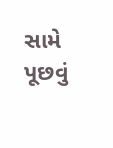સામે પૂછવું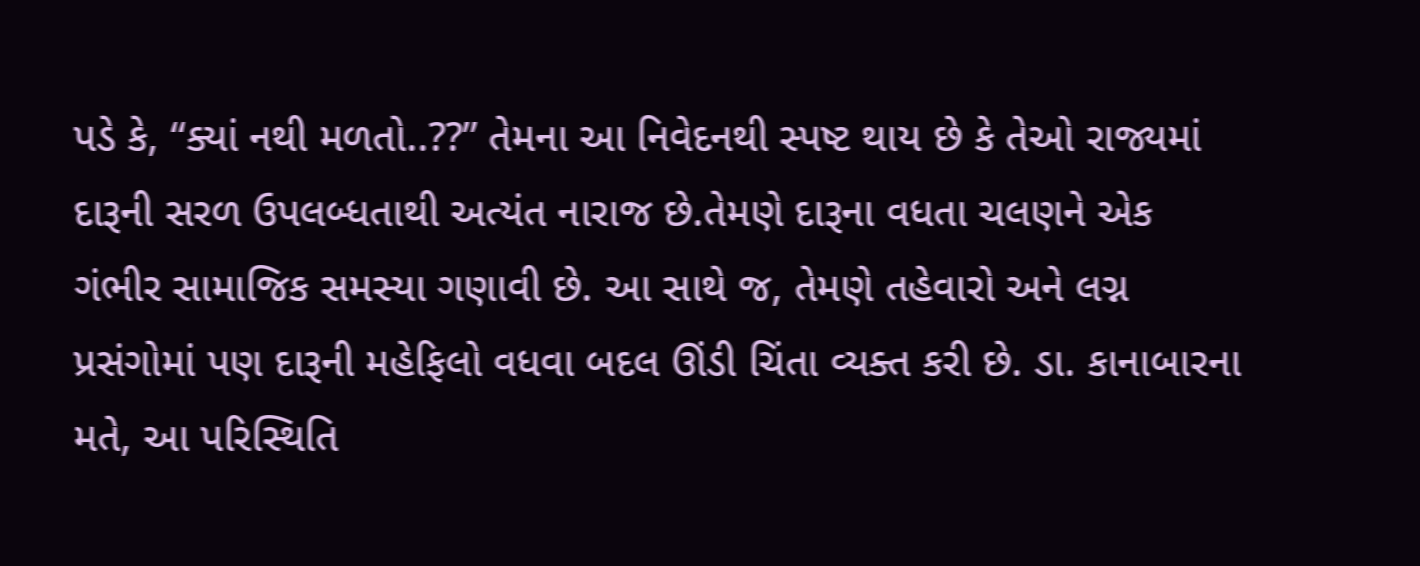પડે કે, “ક્યાં નથી મળતો..??” તેમના આ નિવેદનથી સ્પષ્ટ થાય છે કે તેઓ રાજ્યમાં દારૂની સરળ ઉપલબ્ધતાથી અત્યંત નારાજ છે.તેમણે દારૂના વધતા ચલણને એક ગંભીર સામાજિક સમસ્યા ગણાવી છે. આ સાથે જ, તેમણે તહેવારો અને લગ્ન પ્રસંગોમાં પણ દારૂની મહેફિલો વધવા બદલ ઊંડી ચિંતા વ્યક્ત કરી છે. ડા. કાનાબારના મતે, આ પરિસ્થિતિ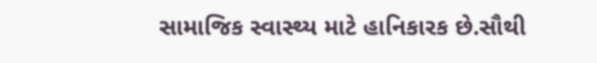સામાજિક સ્વાસ્થ્ય માટે હાનિકારક છે.સૌથી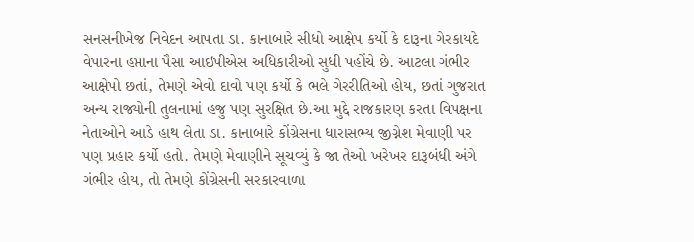સનસનીખેજ નિવેદન આપતા ડા. કાનાબારે સીધો આક્ષેપ કર્યો કે દારૂના ગેરકાયદે વેપારના હપ્તાના પૈસા આઇપીએસ અધિકારીઓ સુધી પહોંચે છે. આટલા ગંભીર આક્ષેપો છતાં, તેમણે એવો દાવો પણ કર્યો કે ભલે ગેરરીતિઓ હોય, છતાં ગુજરાત અન્ય રાજ્યોની તુલનામાં હજુ પણ સુરક્ષિત છે.આ મુદ્દે રાજકારણ કરતા વિપક્ષના નેતાઓને આડે હાથ લેતા ડા. કાનાબારે કોંગ્રેસના ધારાસભ્ય જીગ્નેશ મેવાણી પર પણ પ્રહાર કર્યો હતો. તેમણે મેવાણીને સૂચવ્યું કે જા તેઓ ખરેખર દારૂબંધી અંગે ગંભીર હોય, તો તેમણે કોંગ્રેસની સરકારવાળા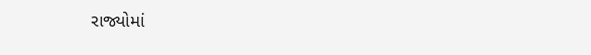રાજ્યોમાં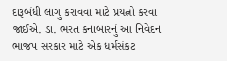દારૂબંધી લાગુ કરાવવા માટે પ્રયત્નો કરવા જાઈએ. ડા. ભરત કનાબારનું આ નિવેદન ભાજપ સરકાર માટે એક ધર્મસંકટ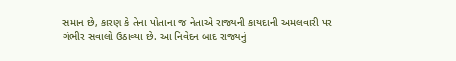સમાન છે, કારણ કે તેના પોતાના જ નેતાએ રાજ્યની કાયદાની અમલવારી પર ગંભીર સવાલો ઉઠાવ્યા છે. આ નિવેદન બાદ રાજ્યનું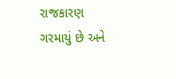રાજકારણ ગરમાયું છે અને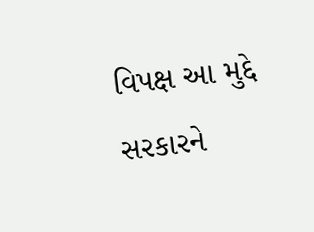વિપક્ષ આ મુદ્દે સરકારને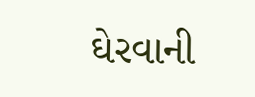ઘેરવાની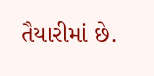તૈયારીમાં છે.